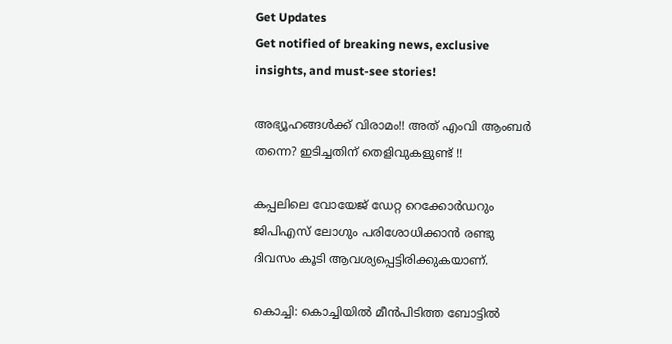Get Updates
Get notified of breaking news, exclusive insights, and must-see stories!

അഭ്യൂഹങ്ങൾക്ക് വിരാമം!! അത് എംവി ആംബർ തന്നെ? ഇടിച്ചതിന് തെളിവുകളുണ്ട് !!

കപ്പലിലെ വോയേജ് ഡേറ്റ റെക്കോർഡറും ജിപിഎസ് ലോഗും പരിശോധിക്കാൻ രണ്ടു ദിവസം കൂടി ആവശ്യപ്പെട്ടിരിക്കുകയാണ്.

കൊച്ചി: കൊച്ചിയിൽ മീൻപിടിത്ത ബോട്ടിൽ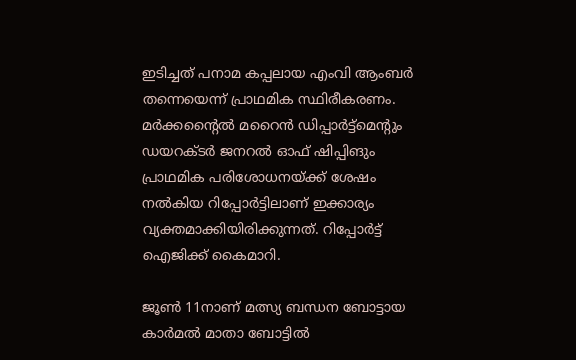ഇടിച്ചത് പനാമ കപ്പലായ എംവി ആംബർ തന്നെയെന്ന് പ്രാഥമിക സ്ഥിരീകരണം. മർക്കന്റൈൽ മറൈൻ ഡിപ്പാർട്ട്മെന്റും ഡയറക്ടർ ജനറൽ ഓഫ് ഷിപ്പിങും പ്രാഥമിക പരിശോധനയ്ക്ക് ശേഷം നൽകിയ റിപ്പോർട്ടിലാണ് ഇക്കാര്യം വ്യക്തമാക്കിയിരിക്കുന്നത്. റിപ്പോർട്ട് ഐജിക്ക് കൈമാറി.

ജൂൺ 11നാണ് മത്സ്യ ബന്ധന ബോട്ടായ കാർമൽ മാതാ ബോട്ടിൽ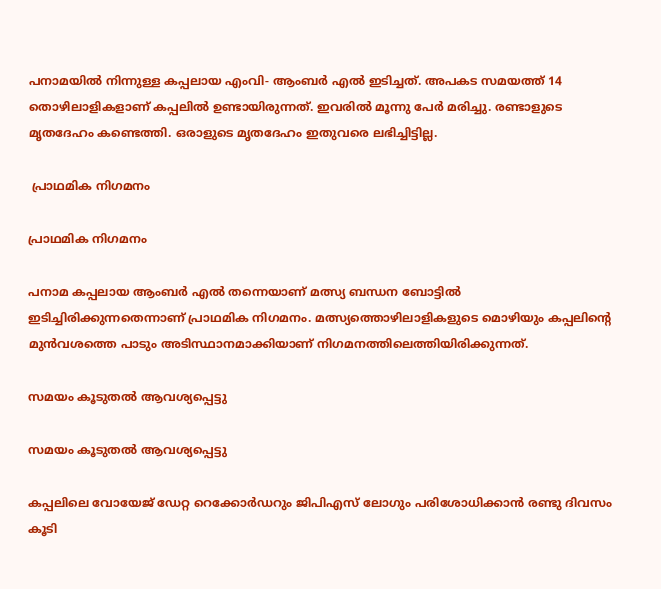പനാമയിൽ നിന്നുള്ള കപ്പലായ എംവി- ആംബർ എൽ ഇടിച്ചത്. അപകട സമയത്ത് 14 തൊഴിലാളികളാണ് കപ്പലിൽ ഉണ്ടായിരുന്നത്. ഇവരിൽ മൂന്നു പേർ മരിച്ചു. രണ്ടാളുടെ മൃതദേഹം കണ്ടെത്തി. ഒരാളുടെ മൃതദേഹം ഇതുവരെ ലഭിച്ചിട്ടില്ല.

 പ്രാഥമിക നിഗമനം

പ്രാഥമിക നിഗമനം

പനാമ കപ്പലായ ആംബർ എൽ തന്നെയാണ് മത്സ്യ ബന്ധന ബോട്ടിൽ ഇടിച്ചിരിക്കുന്നതെന്നാണ് പ്രാഥമിക നിഗമനം. മത്സ്യത്തൊഴിലാളികളുടെ മൊഴിയും കപ്പലിന്റെ മുൻവശത്തെ പാടും അടിസ്ഥാനമാക്കിയാണ് നിഗമനത്തിലെത്തിയിരിക്കുന്നത്.

സമയം കൂടുതൽ ആവശ്യപ്പെട്ടു

സമയം കൂടുതൽ ആവശ്യപ്പെട്ടു

കപ്പലിലെ വോയേജ് ഡേറ്റ റെക്കോർഡറും ജിപിഎസ് ലോഗും പരിശോധിക്കാൻ രണ്ടു ദിവസം കൂടി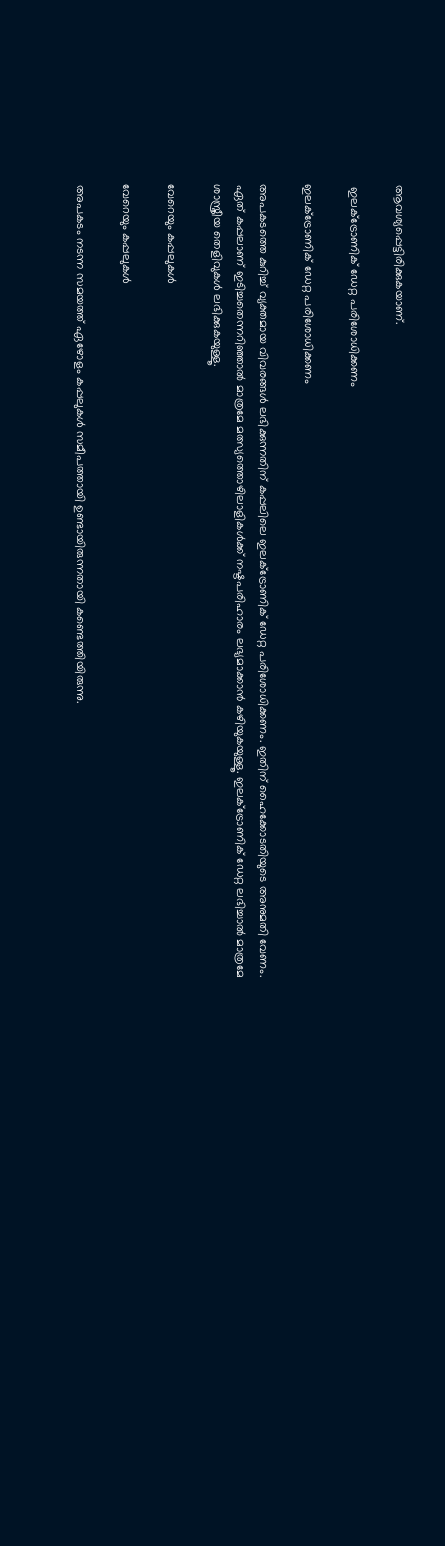ആവശ്യപ്പെട്ടിരിക്കുകയാണ്.

 ഇലക്ട്രോണിക് ഡേറ്റ പരിശോധിക്കണം

ഇലക്ട്രോണിക് ഡേറ്റ പരിശോധിക്കണം

അപകടത്തെ കുറിച്ച് വ്യക്തമായ വിവരങ്ങൾ ലഭിക്കുന്നതിന് കപ്പലിലെ ഇലക്ട്രോണിക് ഡേറ്റ പരിശോധിക്കണം. ഇതിന് ഹൈക്കോടതിയുടെ അനുമതി വേണം. ഏത് കപ്പലാണ് ഇടിച്ചതെന്നറിഞ്ഞാൽ മാത്രമേ മത്സ്യത്തൊഴിലാളികൾക്ക് നഷ്ടപരിഹാരം ലഭ്യമാക്കാൻ കഴിയുകയുള്ളൂ. ഇലക്ട്രോണിക് ഡേറ്റ ലഭിച്ചാൽ മാത്രമേ ശാസ്ത്രീയ തെളിവുകൾ ലഭിക്കുകയുള്ളൂ.

വേറെയും കപ്പലുകള്‍

വേറെയും കപ്പലുകള്‍

അപകടം നടന്ന സമയത്ത് ഏഴോളം കപ്പലുകൾ സമീപത്തായി ഉണ്ടായിരുന്നതായി കണ്ടെത്തിയിരുന്നു.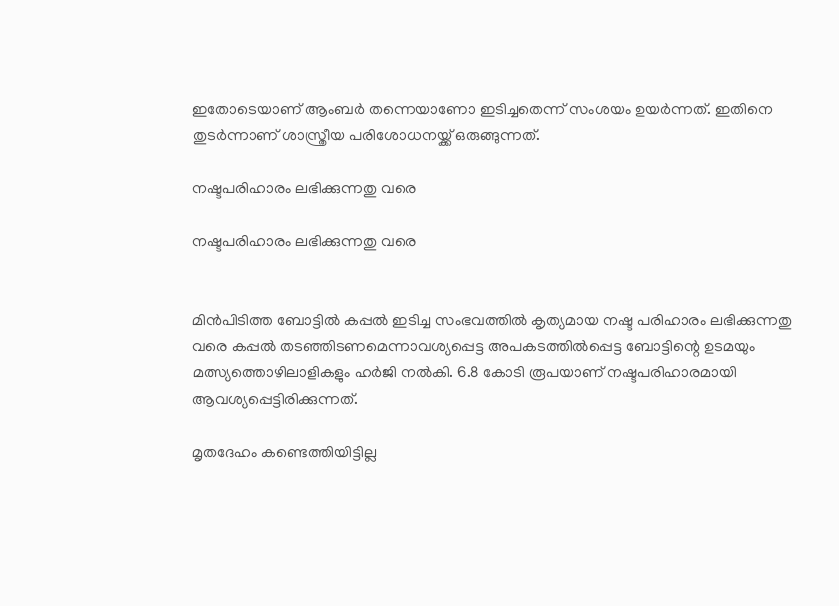ഇതോടെയാണ് ആംബർ തന്നെയാണോ ഇടിച്ചതെന്ന് സംശയം ഉയർന്നത്. ഇതിനെ തുടർന്നാണ് ശാസ്ത്രീയ പരിശോധനയ്ക്ക് ഒരുങ്ങുന്നത്.

നഷ്ടപരിഹാരം ലഭിക്കുന്നതു വരെ

നഷ്ടപരിഹാരം ലഭിക്കുന്നതു വരെ


മിൻപിടിത്ത ബോട്ടിൽ കപ്പൽ ഇടിച്ച സംഭവത്തിൽ കൃത്യമായ നഷ്ട പരിഹാരം ലഭിക്കുന്നതു വരെ കപ്പല്‍ തടഞ്ഞിടണമെന്നാവശ്യപ്പെട്ട അപകടത്തിൽപ്പെട്ട ബോട്ടിന്റെ ഉടമയും മത്സ്യത്തൊഴിലാളികളും ഹർജി നൽകി. 6.8 കോടി രൂപയാണ് നഷ്ടപരിഹാരമായി ആവശ്യപ്പെട്ടിരിക്കുന്നത്.

മൃതദേഹം കണ്ടെത്തിയിട്ടില്ല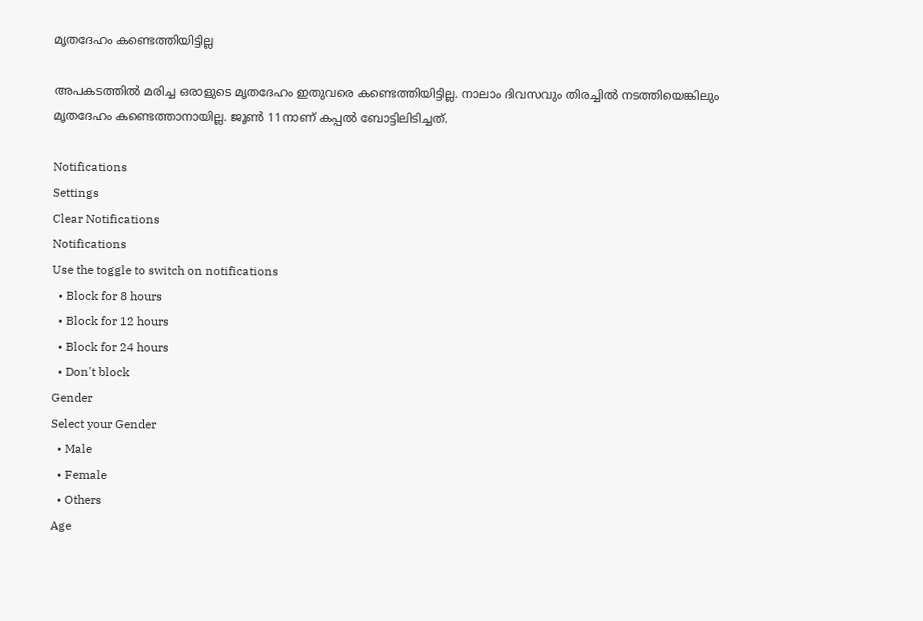മൃതദേഹം കണ്ടെത്തിയിട്ടില്ല

അപകടത്തിൽ മരിച്ച ഒരാളുടെ മൃതദേഹം ഇതുവരെ കണ്ടെത്തിയിട്ടില്ല. നാലാം ദിവസവും തിരച്ചിൽ നടത്തിയെങ്കിലും മൃതദേഹം കണ്ടെത്താനായില്ല. ജൂൺ 11നാണ് കപ്പൽ ബോട്ടിലിടിച്ചത്.

Notifications
Settings
Clear Notifications
Notifications
Use the toggle to switch on notifications
  • Block for 8 hours
  • Block for 12 hours
  • Block for 24 hours
  • Don't block
Gender
Select your Gender
  • Male
  • Female
  • Others
Age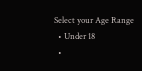Select your Age Range
  • Under 18
  •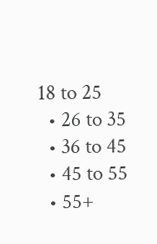18 to 25
  • 26 to 35
  • 36 to 45
  • 45 to 55
  • 55+